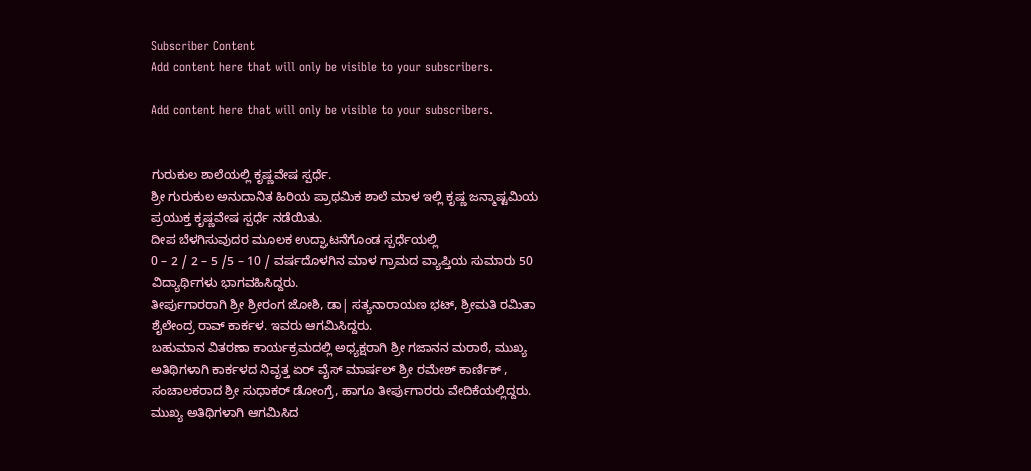Subscriber Content
Add content here that will only be visible to your subscribers.

Add content here that will only be visible to your subscribers.


ಗುರುಕುಲ ಶಾಲೆಯಲ್ಲಿ ಕೃಷ್ಣವೇಷ ಸ್ಪರ್ಧೆ.
ಶ್ರೀ ಗುರುಕುಲ ಅನುದಾನಿತ ಹಿರಿಯ ಪ್ರಾಥಮಿಕ ಶಾಲೆ ಮಾಳ ಇಲ್ಲಿ ಕೃಷ್ಣ ಜನ್ಮಾಷ್ಟಮಿಯ ಪ್ರಯುಕ್ತ ಕೃಷ್ಣವೇಷ ಸ್ಪರ್ಧೆ ನಡೆಯಿತು.
ದೀಪ ಬೆಳಗಿಸುವುದರ ಮೂಲಕ ಉದ್ಘಾಟನೆಗೊಂಡ ಸ್ಪರ್ಧೆಯಲ್ಲಿ
0 – 2 / 2 – 5 /5 – 10 / ವರ್ಷದೊಳಗಿನ ಮಾಳ ಗ್ರಾಮದ ವ್ಯಾಪ್ತಿಯ ಸುಮಾರು 50 ವಿದ್ಯಾರ್ಥಿಗಳು ಭಾಗವಹಿಸಿದ್ದರು.
ತೀರ್ಪುಗಾರರಾಗಿ ಶ್ರೀ ಶ್ರೀರಂಗ ಜೋಶಿ, ಡಾ| ಸತ್ಯನಾರಾಯಣ ಭಟ್, ಶ್ರೀಮತಿ ರಮಿತಾ ಶೈಲೇಂದ್ರ ರಾವ್ ಕಾರ್ಕಳ. ಇವರು ಆಗಮಿಸಿದ್ದರು.
ಬಹುಮಾನ ವಿತರಣಾ ಕಾರ್ಯಕ್ರಮದಲ್ಲಿ ಅಧ್ಯಕ್ಷರಾಗಿ ಶ್ರೀ ಗಜಾನನ ಮರಾಠೆ, ಮುಖ್ಯ ಅತಿಥಿಗಳಾಗಿ ಕಾರ್ಕಳದ ನಿವೃತ್ತ ಏರ್ ವೈಸ್ ಮಾರ್ಷಲ್ ಶ್ರೀ ರಮೇಶ್ ಕಾರ್ಣಿಕ್ , ಸಂಚಾಲಕರಾದ ಶ್ರೀ ಸುಧಾಕರ್ ಡೋಂಗ್ರೆ, ಹಾಗೂ ತೀರ್ಪುಗಾರರು ವೇದಿಕೆಯಲ್ಲಿದ್ದರು.
ಮುಖ್ಯ ಅತಿಥಿಗಳಾಗಿ ಆಗಮಿಸಿದ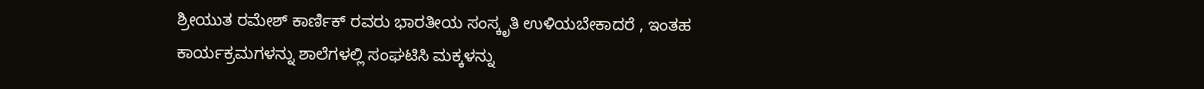ಶ್ರೀಯುತ ರಮೇಶ್ ಕಾರ್ಣಿಕ್ ರವರು ಭಾರತೀಯ ಸಂಸ್ಕೃತಿ ಉಳಿಯಬೇಕಾದರೆ , ಇಂತಹ ಕಾರ್ಯಕ್ರಮಗಳನ್ನು ಶಾಲೆಗಳಲ್ಲಿ ಸಂಘಟಿಸಿ ಮಕ್ಕಳನ್ನು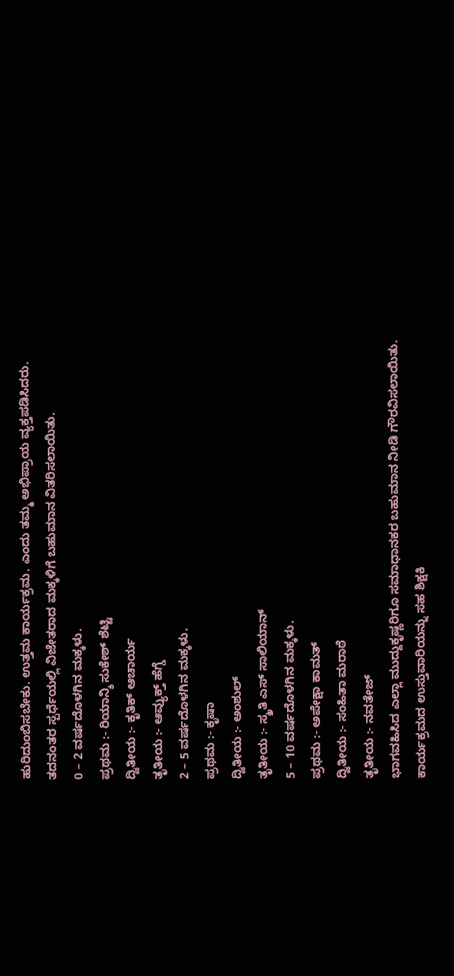ಹುರಿದುಂಬಿಸಬೇಕು. ಉತ್ತಮ ಕಾರ್ಯಕ್ರಮ. ಎಂದು ತಮ್ಮ ಅಭಿಪ್ರಾಯ ವ್ಯಕ್ತಪಡಿಸಿದರು.
ತದನಂತರ ಸ್ಪರ್ಧೆಯಲ್ಲಿ ವಿಜೇತರಾದ ಮಕ್ಕಳಿಗೆ ಬಹುಮಾನ ವಿತರಿಸಲಾಯಿತು.
0 – 2 ವರ್ಷದೊಳಗಿನ ಮಕ್ಕಳು.
ಪ್ರಥಮ :- ರಿಯಾನ್ಶಿ ಸುಕೇಶ್ ಶೆಟ್ಟಿ
ದ್ವಿತೀಯ :- ಕೃತಿಕ್ ಆಚಾರ್ಯ
ತೃತೀಯ :- ಆವ್ಯುಕ್ತ್ ಹೆಗ್ಡೆ
2 – 5 ವರ್ಷದೊಳಗಿನ ಮಕ್ಕಳು.
ಪ್ರಥಮ :- ಕೃಷಾ
ದ್ವಿತೀಯ :- ಅಂಶುಲ್
ತೃತೀಯ :- ಸ್ಮ್ರತಿ ಎಸ್ ಸಾಲಿಯಾನ್
5 – 10 ವರ್ಷದೊಳಗಿನ ಮಕ್ಕಳು.
ಪ್ರಥಮ :- ಅಪೇಕ್ಷಾ ಕಾಮತ್
ದ್ವಿತೀಯ :- ಸಂಹಿತಾ ಮರಾಠೆ
ತೃತೀಯ :- ನವತೇಜ್
ಭಾಗವಹಿಸಿದ ಎಲ್ಲಾ ಮುದ್ದುಕೃಷ್ಣರಿಗೂ ಸಮಾಧಾನಕರ ಬಹುಮಾನ ನೀಡಿ ಗೌರವಿಸಲಾಯಿತು.
ಕಾರ್ಯಕ್ರಮದ ಉಸ್ತುವಾರಿಯನ್ನು ಸಹ ಶಿಕ್ಷಕಿ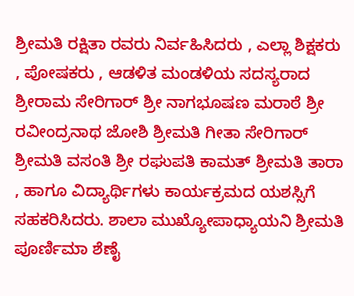ಶ್ರೀಮತಿ ರಕ್ಷಿತಾ ರವರು ನಿರ್ವಹಿಸಿದರು , ಎಲ್ಲಾ ಶಿಕ್ಷಕರು , ಪೋಷಕರು , ಆಡಳಿತ ಮಂಡಳಿಯ ಸದಸ್ಯರಾದ ಶ್ರೀರಾಮ ಸೇರಿಗಾರ್ ಶ್ರೀ ನಾಗಭೂಷಣ ಮರಾಠೆ ಶ್ರೀ ರವೀಂದ್ರನಾಥ ಜೋಶಿ ಶ್ರೀಮತಿ ಗೀತಾ ಸೇರಿಗಾರ್ ಶ್ರೀಮತಿ ವಸಂತಿ ಶ್ರೀ ರಘುಪತಿ ಕಾಮತ್ ಶ್ರೀಮತಿ ತಾರಾ , ಹಾಗೂ ವಿದ್ಯಾರ್ಥಿಗಳು ಕಾರ್ಯಕ್ರಮದ ಯಶಸ್ಸಿಗೆ ಸಹಕರಿಸಿದರು. ಶಾಲಾ ಮುಖ್ಯೋಪಾಧ್ಯಾಯನಿ ಶ್ರೀಮತಿ ಪೂರ್ಣಿಮಾ ಶೆಣೈ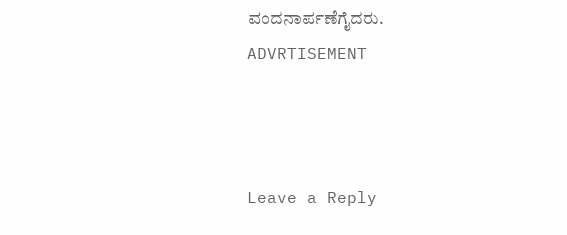ವಂದನಾರ್ಪಣೆಗೈದರು.
ADVRTISEMENT



Leave a Reply